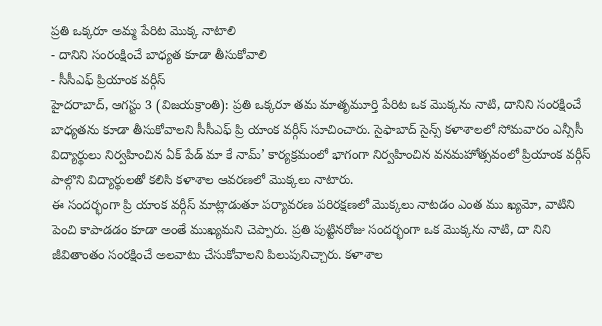ప్రతి ఒక్కరూ అమ్మ పేరిట మొక్క నాటాలి
- దానిని సంరంక్షించే బాధ్యత కూడా తీసుకోవాలి
- సీసీఎఫ్ ప్రియాంక వర్గీస్
హైదరాబాద్, ఆగస్టు 3 (విజయక్రాంతి): ప్రతి ఒక్కరూ తమ మాతృమూర్తి పేరిట ఒక మొక్కను నాటి, దానిని సంరక్షించే బాధ్యతను కూడా తీసుకోవాలని సీసీఎఫ్ ప్రి యాంక వర్గీస్ సూచించారు. సైఫాబాద్ సైన్స్ కళాశాలలో సోమవారం ఎన్సీసీ విద్యార్థులు నిర్వహించిన ఏక్ పేడ్ మా కే నామ్’ కార్యక్రమంలో భాగంగా నిర్వహించిన వనమహోత్సవంలో ప్రియాంక వర్గీస్ పాల్గొని విద్యార్థులతో కలిసి కళాశాల ఆవరణలో మొక్కలు నాటారు.
ఈ సందర్భంగా ప్రి యాంక వర్గీస్ మాట్లాడుతూ పర్యావరణ పరిరక్షణలో మొక్కలు నాటడం ఎంత ము ఖ్యమో, వాటిని పెంచి కాపాడడం కూడా అంతే ముఖ్యమని చెప్పారు. ప్రతి పుట్టినరోజు సందర్భంగా ఒక మొక్కను నాటి, దా నిని జీవితాంతం సంరక్షించే అలవాటు చేసుకోవాలని పిలుపునిచ్చారు. కళాశాల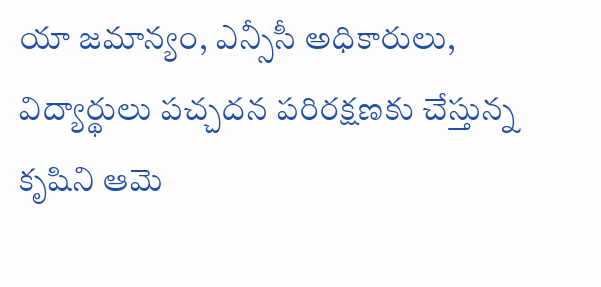యా జమాన్యం, ఎన్సీసీ అధికారులు, విద్యార్థులు పచ్చదన పరిరక్షణకు చేస్తున్న కృషిని ఆమె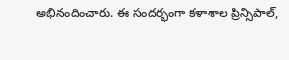అభినందించారు. ఈ సందర్భంగా కళాశాల ప్రిన్సిపాల్,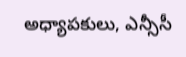అధ్యాపకులు, ఎన్సీసీ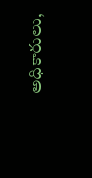అధికారులు,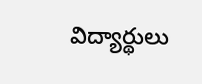విద్యార్థులు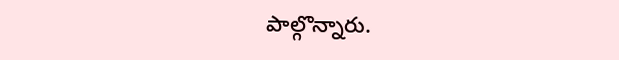పాల్గొన్నారు.